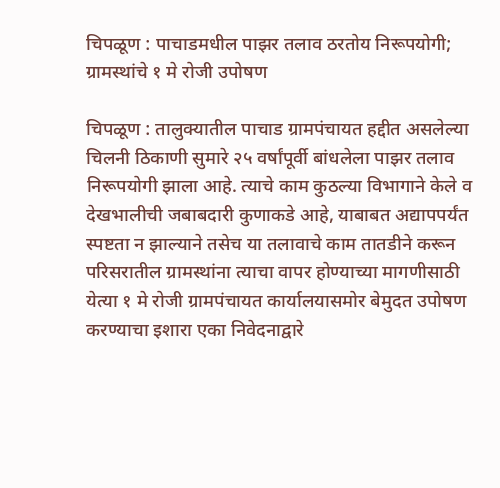चिपळूण : पाचाडमधील पाझर तलाव ठरतोय निरूपयोगी; ग्रामस्थांचे १ मे रोजी उपोषण

चिपळूण : तालुक्यातील पाचाड ग्रामपंचायत हद्दीत असलेल्या चिलनी ठिकाणी सुमारे २५ वर्षांपूर्वी बांधलेला पाझर तलाव निरूपयोगी झाला आहे. त्याचे काम कुठल्या विभागाने केले व देखभालीची जबाबदारी कुणाकडे आहे, याबाबत अद्यापपर्यंत स्पष्टता न झाल्याने तसेच या तलावाचे काम तातडीने करून परिसरातील ग्रामस्थांना त्याचा वापर होण्याच्या मागणीसाठी येत्या १ मे रोजी ग्रामपंचायत कार्यालयासमोर बेमुदत उपोषण करण्याचा इशारा एका निवेदनाद्वारे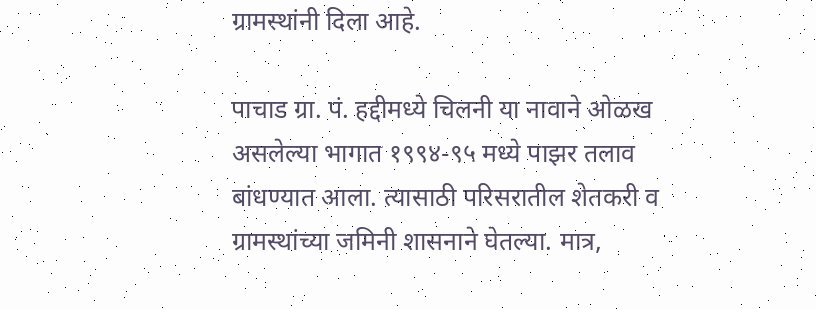ग्रामस्थांनी दिला आहे.

पाचाड ग्रा. पं. हद्दीमध्ये चिलनी या नावाने ओळख असलेल्या भागात १९९४-९५ मध्ये पाझर तलाव बांधण्यात आला. त्यासाठी परिसरातील शेतकरी व ग्रामस्थांच्या जमिनी शासनाने घेतल्या. मात्र,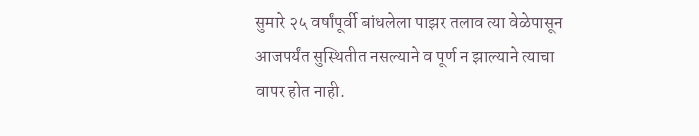सुमारे २५ वर्षांपूर्वी बांधलेला पाझर तलाव त्या वेळेपासून आजपर्यंत सुस्थितीत नसल्याने व पूर्ण न झाल्याने त्याचा वापर होत नाही.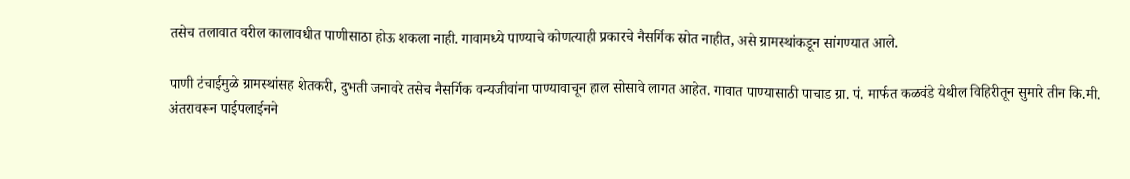तसेच तलावात वरील कालावधीत पाणीसाठा होऊ शकला नाही. गावामध्ये पाण्याचे कोणत्याही प्रकारचे नैसर्गिक स्रोत नाहीत, असे ग्रामस्थांकडून सांगण्यात आले.

पाणी टंचाईमुळे ग्रामस्थांसह शेतकरी, दुभती जनावरे तसेच नैसर्गिक वन्यजीवांना पाण्यावाचून हाल सोसावे लागत आहेत. गावात पाण्यासाठी पाचाड ग्रा. पं. मार्फत कळवंडे येथील विहिरीतून सुमारे तीन कि.मी. अंतरावरून पाईपलाईनने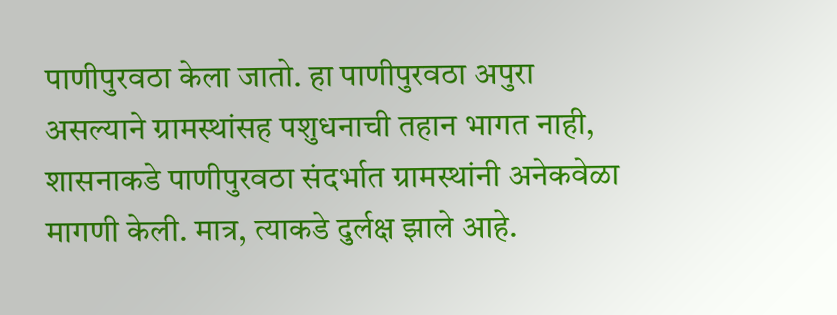पाणीपुरवठा केला जातो. हा पाणीपुरवठा अपुरा असल्याने ग्रामस्थांसह पशुधनाची तहान भागत नाही, शासनाकडे पाणीपुरवठा संदर्भात ग्रामस्थांनी अनेकवेळा मागणी केली. मात्र, त्याकडे दुर्लक्ष झाले आहे.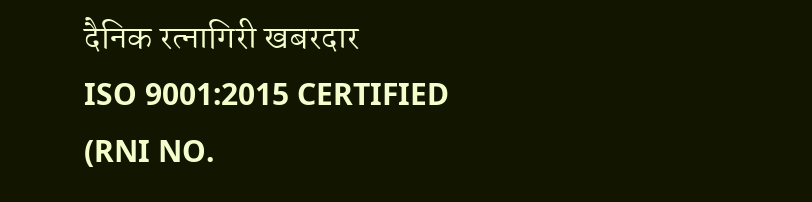दैनिक रत्नागिरी खबरदार
ISO 9001:2015 CERTIFIED
(RNI NO.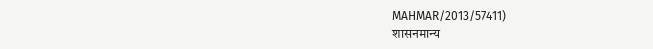MAHMAR/2013/57411)
शासनमान्य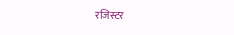रजिस्टर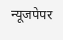न्यूजपेपर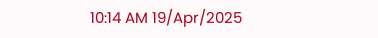10:14 AM 19/Apr/2025